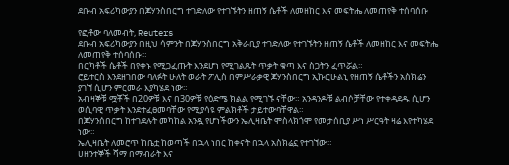ደቡብ አፍሪካውያን በጆሃንስበርግ ተገድለው የተገኙትን ዘጠኝ ሴቶች ለመዘከር እና መፍትሔ ለመጠየቅ ተሰባሰቡ

የፎቶው ባለመብት, Reuters
ደቡብ አፍሪካውያን በዚህ ሳምንት በጆሃንስበርግ አቅራቢያ ተገድለው የተገኙትን ዘጠኝ ሴቶች ለመዘከር እና መፍትሔ ለመጠየቅ ተሰባሰቡ።
በርካቶች ሴቶች በየቀኑ የሚጋፈጡት እንደሆነ የሚገልጹት ጥቃት ቁጣ እና ስጋትን ፈጥሯል።
ሮይተርስ እንደዘገበው ባለፉት ሁለት ወራት ፖሊስ በምሥራቃዊ ጆሃንስበርግ ኢኩርሁልኒ የዘጠኝ ሴቶችን አስክሬን ያገኘ ሲሆን ምርመራ እያካሄደ ነው።
አብዛኞቹ ሟቾች በ20ዎቹ እና በ30ዎቹ የዕድሜ ክልል የሚገኙ ናቸው። አንዳንዶቹ ልብሶቻቸው የተቀዳደዱ ሲሆን ወሲባዊ ጥቃት እንደተፈፀመባቸው የሚያሳዩ ምልክቶች ታይተውባቸዋል።
በጆሃንሰበርግ ከተገደሉት መካከል አንዷ የሆነችውን ኤሊዛቤት ሞስላክጎሞ የመታሰቢያ ሥነ ሥርዓት ዛሬ እየተካሄደ ነው።
ኤሊዛቤት ለመሮጥ ከቤቷ ከወጣች በኋላ ነበር ከቀናት በኋላ አስክሬኗ የተገኘው።
ሀዘንተኞች ሻማ በማብራት እና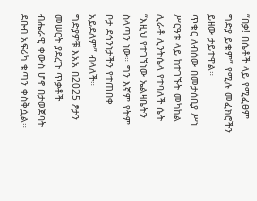“በቃ! በሴቶች ላይ የሚፈፀም ግድያ ይቁም” የሚሉ መፈክሮችን ይዘው ታይተዋል።
ጥቁር ለብሰው በመታሰቢያ ሥነ ሥርዓቱ ላይ ከተገኙት መካከል ሊራቶ ሊንትሴላ የተባለች ሴት “እዚህ የተገኘነው ኤልዛቤትን ስላጣን ነው። ግን እኛም የትም ቦታ ደኅንነታችን የተጠበቀ አይደለም” ብላለች።
ግድያዎቹ እአአ በ2025 ፆታን መሠርት ያደረጉ ጥቃቶች ብሔራዊ ቀውስ ሆኖ በታወጀባት ደቡብ አፍሪካ ቁጣን ቀስቅሷል።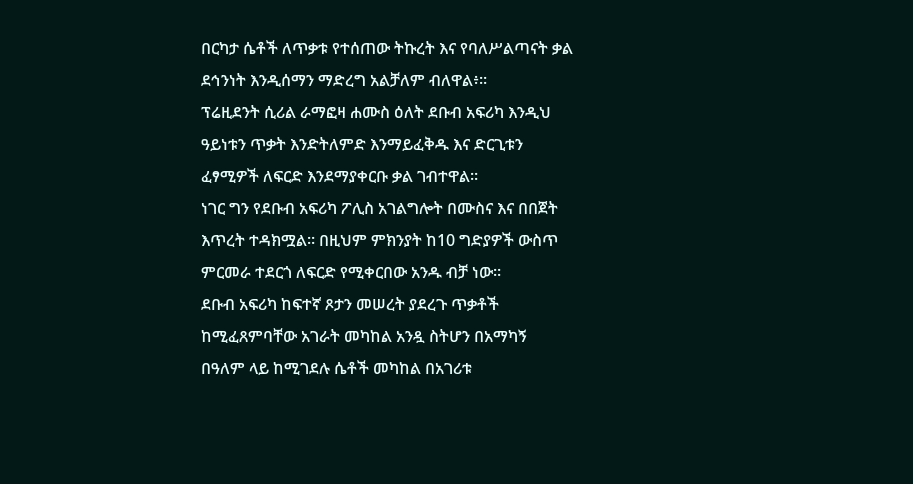በርካታ ሴቶች ለጥቃቱ የተሰጠው ትኩረት እና የባለሥልጣናት ቃል ደኅንነት እንዲሰማን ማድረግ አልቻለም ብለዋል፥።
ፕሬዚደንት ሲሪል ራማፎዛ ሐሙስ ዕለት ደቡብ አፍሪካ እንዲህ ዓይነቱን ጥቃት እንድትለምድ እንማይፈቅዱ እና ድርጊቱን ፈፃሚዎች ለፍርድ እንደማያቀርቡ ቃል ገብተዋል።
ነገር ግን የደቡብ አፍሪካ ፖሊስ አገልግሎት በሙስና እና በበጀት እጥረት ተዳክሟል። በዚህም ምክንያት ከ10 ግድያዎች ውስጥ ምርመራ ተደርጎ ለፍርድ የሚቀርበው አንዱ ብቻ ነው።
ደቡብ አፍሪካ ከፍተኛ ጾታን መሠረት ያደረጉ ጥቃቶች ከሚፈጸምባቸው አገራት መካከል አንዷ ስትሆን በአማካኝ በዓለም ላይ ከሚገደሉ ሴቶች መካከል በአገሪቱ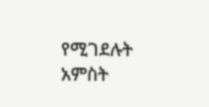የሚገደሉት አምስት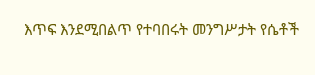እጥፍ እንደሚበልጥ የተባበሩት መንግሥታት የሴቶች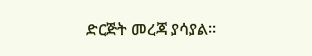ድርጅት መረጃ ያሳያል።